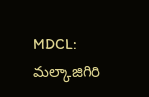MDCL: మల్కాజిగిరి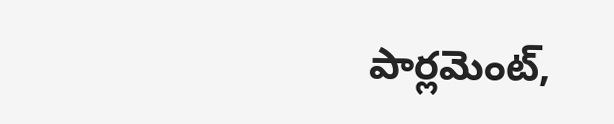పార్లమెంట్,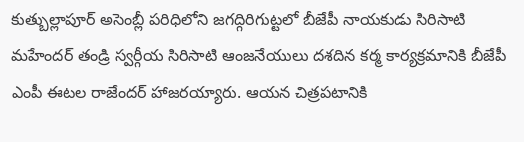కుత్బుల్లాపూర్ అసెంబ్లీ పరిధిలోని జగద్గిరిగుట్టలో బీజేపీ నాయకుడు సిరిసాటి మహేందర్ తండ్రి స్వర్గీయ సిరిసాటి ఆంజనేయులు దశదిన కర్మ కార్యక్రమానికి బీజేపీ ఎంపీ ఈటల రాజేందర్ హాజరయ్యారు. ఆయన చిత్రపటానికి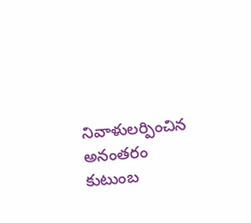నివాళులర్పించిన అనంతరం కుటుంబ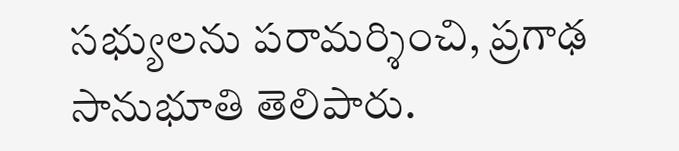సభ్యులను పరామర్శించి, ప్రగాఢ సానుభూతి తెలిపారు.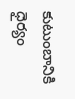కుటుంబానికి ధైర్యం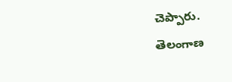చెప్పారు.
తెలంగాణ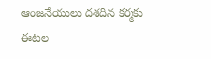ఆంజనేయులు దశదిన కర్మకు ఈటల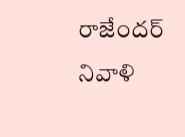రాజేందర్ నివాళి